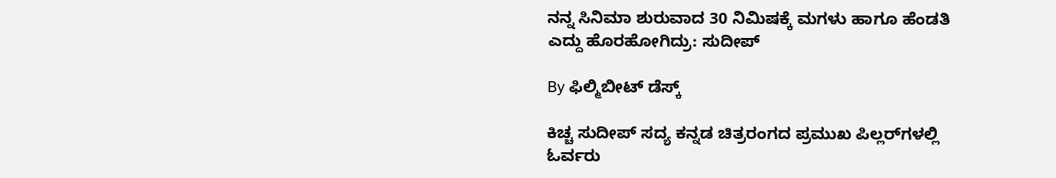ನನ್ನ ಸಿನಿಮಾ ಶುರುವಾದ 30 ನಿಮಿಷಕ್ಕೆ ಮಗಳು ಹಾಗೂ ಹೆಂಡತಿ ಎದ್ದು ಹೊರಹೋಗಿದ್ರು: ಸುದೀಪ್

By ಫಿಲ್ಮಿಬೀಟ್ ಡೆಸ್ಕ್

ಕಿಚ್ಚ ಸುದೀಪ್ ಸದ್ಯ ಕನ್ನಡ ಚಿತ್ರರಂಗದ ಪ್ರಮುಖ ಪಿಲ್ಲರ್‌ಗಳಲ್ಲಿ ಓರ್ವರು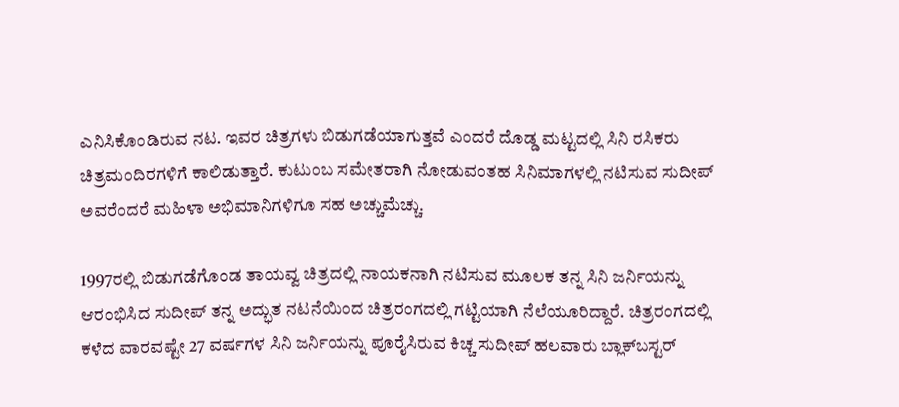ಎನಿಸಿಕೊಂಡಿರುವ ನಟ. ಇವರ ಚಿತ್ರಗಳು ಬಿಡುಗಡೆಯಾಗುತ್ತವೆ ಎಂದರೆ ದೊಡ್ಡ ಮಟ್ಟದಲ್ಲಿ ಸಿನಿ ರಸಿಕರು ಚಿತ್ರಮಂದಿರಗಳಿಗೆ ಕಾಲಿಡುತ್ತಾರೆ. ಕುಟುಂಬ ಸಮೇತರಾಗಿ ನೋಡುವಂತಹ ಸಿನಿಮಾಗಳಲ್ಲಿ ನಟಿಸುವ ಸುದೀಪ್ ಅವರೆಂದರೆ ಮಹಿಳಾ ಅಭಿಮಾನಿಗಳಿಗೂ ಸಹ ಅಚ್ಚುಮೆಚ್ಚು.

1997ರಲ್ಲಿ ಬಿಡುಗಡೆಗೊಂಡ ತಾಯವ್ವ ಚಿತ್ರದಲ್ಲಿ ನಾಯಕನಾಗಿ ನಟಿಸುವ ಮೂಲಕ ತನ್ನ ಸಿನಿ ಜರ್ನಿಯನ್ನು ಆರಂಭಿಸಿದ ಸುದೀಪ್ ತನ್ನ ಅದ್ಭುತ ನಟನೆಯಿಂದ ಚಿತ್ರರಂಗದಲ್ಲಿ ಗಟ್ಟಿಯಾಗಿ ನೆಲೆಯೂರಿದ್ದಾರೆ. ಚಿತ್ರರಂಗದಲ್ಲಿ ಕಳೆದ ವಾರವಷ್ಟೇ 27 ವರ್ಷಗಳ ಸಿನಿ ಜರ್ನಿಯನ್ನು ಪೂರೈಸಿರುವ ಕಿಚ್ಚ ಸುದೀಪ್ ಹಲವಾರು ಬ್ಲಾಕ್‌ಬಸ್ಟರ್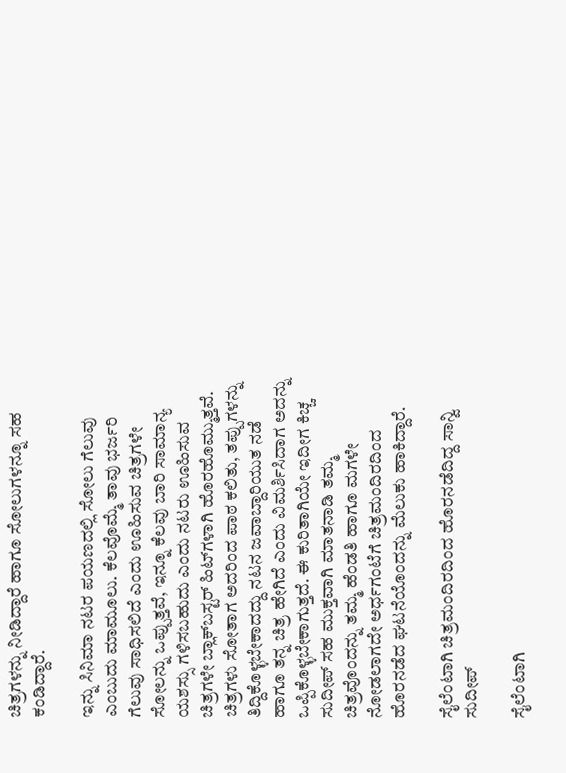ಚಿತ್ರಗಳನ್ನು ನೀಡಿದ್ದಾರೆ ಹಾಗೂ ಸೋಲುಗಳನ್ನೂ ಸಹ ಕಂಡಿದ್ದಾರೆ.

ಇನ್ನು ಸಿನಿಮಾ ನಟರ ಪಯಣದಲ್ಲಿ ಸೋಲು ಗೆಲುವು ಎಂಬುದು ಮಾಮೂಲು. ಕೆಲವೊಮ್ಮೆ ತಾವು ಭರ್ಜರಿ ಗೆಲುವು ಸಾಧಿಸಲಿದೆ ಎಂದು ಊಹಿಸುವ ಚಿತ್ರಗಳೇ ಸೋಲನ್ನು ಒಪ್ಪುತ್ತವೆ, ಇನ್ನೂ ಕೆಲವು ಬಾರಿ ಸಾಮಾನ್ಯ ಯಶಸ್ಸು ಗಳಿಸಬಹುದು ಎಂದು ನಟರು ಊಹಿಸುವ ಚಿತ್ರಗಳೇ ಬ್ಲಾಕ್‌ಬಸ್ಟರ್ ಹಿಟ್‌ಗಳಾಗಿ ಹೊರಹೊಮ್ಮುತ್ತವೆ. ಚಿತ್ರಗಳು ಸೋತಾಗ ಅದರಿಂದ ಪಾಠ ಕಲಿತು, ತಪ್ಪುಗಳನ್ನು ತಿದ್ದಿಕೊಳ್ಳಬೇಕಾದದ್ದು ನಟನ ಜವಾಬ್ದಾರಿಯುತ ನಡೆ ಹಾಗೂ ತನ್ನ ಚಿತ್ರ ಹೇಗಿದೆ ಎಂದು ವಿಮರ್ಶಿಸಿದಾಗ ಅದನ್ನು ಒಪ್ಪಿಕೊಳ್ಳಬೇಕಾಗುತ್ತದೆ. ಈ ಕುರಿತಾಗಿಯೇ ಇದೀಗ ಕಿಚ್ಚ ಸುದೀಪ್ ಸಹ ಮುಕ್ತವಾಗಿ ಮಾತನಾಡಿ ತಮ್ಮ ಚಿತ್ರವೊಂದನ್ನು ತಮ್ಮ ಹೆಂಡತಿ ಹಾಗೂ ಮಗಳೇ ನೋಡಲಾಗದೇ ಅರ್ಧಗಂಟೆಗೆ ಚಿತ್ರಮಂದಿರದಿಂದ ಹೊರನಡೆದ ಘಟನೆಯೊಂದನ್ನು ಮೆಲುಕು ಹಾಕಿದ್ದಾರೆ.

ಸೈಲೆಂಟಾಗಿ ಚಿತ್ರಮಂದಿರದಿಂದ ಹೊರನಡೆದಿದ್ದ ಸಾನ್ವಿ ಸುದೀಪ್

ಸೈಲೆಂಟಾಗಿ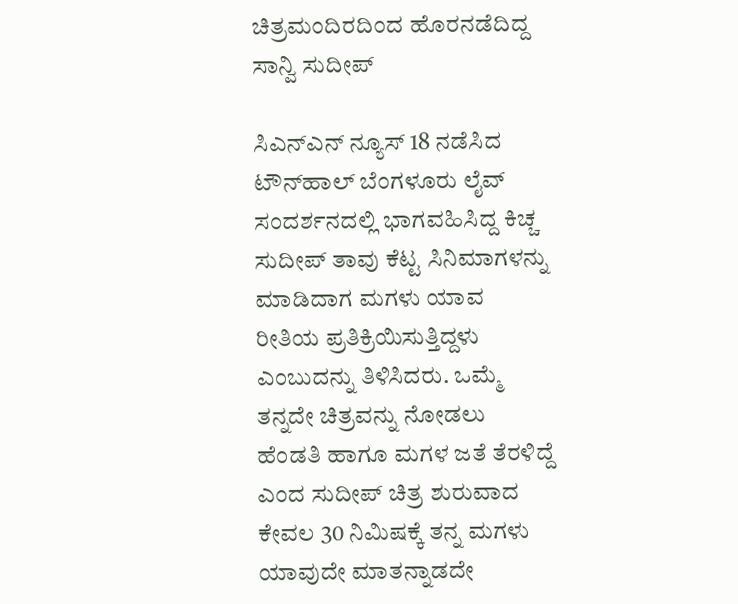ಚಿತ್ರಮಂದಿರದಿಂದ ಹೊರನಡೆದಿದ್ದ ಸಾನ್ವಿ ಸುದೀಪ್

ಸಿಎನ್‌ಎನ್ ನ್ಯೂಸ್ 18 ನಡೆಸಿದ ಟೌನ್‌ಹಾಲ್ ಬೆಂಗಳೂರು ಲೈವ್‌ ಸಂದರ್ಶನದಲ್ಲಿ ಭಾಗವಹಿಸಿದ್ದ ಕಿಚ್ಚ ಸುದೀಪ್ ತಾವು ಕೆಟ್ಟ ಸಿನಿಮಾಗಳನ್ನು ಮಾಡಿದಾಗ ಮಗಳು ಯಾವ ರೀತಿಯ ಪ್ರತಿಕ್ರಿಯಿಸುತ್ತಿದ್ದಳು ಎಂಬುದನ್ನು ತಿಳಿಸಿದರು. ಒಮ್ಮೆ ತನ್ನದೇ ಚಿತ್ರವನ್ನು ನೋಡಲು ಹೆಂಡತಿ ಹಾಗೂ ಮಗಳ ಜತೆ ತೆರಳಿದ್ದೆ ಎಂದ ಸುದೀಪ್ ಚಿತ್ರ ಶುರುವಾದ ಕೇವಲ 30 ನಿಮಿಷಕ್ಕೆ ತನ್ನ ಮಗಳು ಯಾವುದೇ ಮಾತನ್ನಾಡದೇ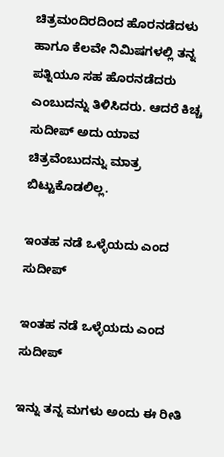ಚಿತ್ರಮಂದಿರದಿಂದ ಹೊರನಡೆದಳು ಹಾಗೂ ಕೆಲವೇ ನಿಮಿಷಗಳಲ್ಲಿ ತನ್ನ ಪತ್ನಿಯೂ ಸಹ ಹೊರನಡೆದರು ಎಂಬುದನ್ನು ತಿಳಿಸಿದರು. ಆದರೆ ಕಿಚ್ಚ ಸುದೀಪ್ ಅದು ಯಾವ ಚಿತ್ರವೆಂಬುದನ್ನು ಮಾತ್ರ ಬಿಟ್ಟುಕೊಡಲಿಲ್ಲ.

ಇಂತಹ ನಡೆ ಒಳ್ಳೆಯದು ಎಂದ ಸುದೀಪ್

ಇಂತಹ ನಡೆ ಒಳ್ಳೆಯದು ಎಂದ ಸುದೀಪ್

ಇನ್ನು ತನ್ನ ಮಗಳು ಅಂದು ಈ ರೀತಿ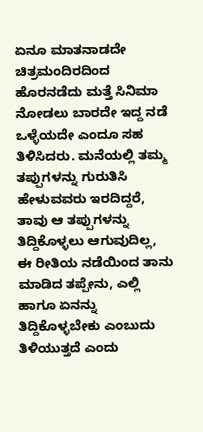ಏನೂ ಮಾತನಾಡದೇ ಚಿತ್ರಮಂದಿರದಿಂದ ಹೊರನಡೆದು ಮತ್ತೆ ಸಿನಿಮಾ ನೋಡಲು ಬಾರದೇ ಇದ್ದ ನಡೆ ಒಳ್ಳೆಯದೇ ಎಂದೂ ಸಹ ತಿಳಿಸಿದರು. ಮನೆಯಲ್ಲಿ ತಮ್ಮ ತಪ್ಪುಗಳನ್ನು ಗುರುತಿಸಿ ಹೇಳುವವರು ಇರದಿದ್ದರೆ, ತಾವು ಆ ತಪ್ಪುಗಳನ್ನು ತಿದ್ದಿಕೊಳ್ಳಲು ಆಗುವುದಿಲ್ಲ, ಈ ರೀತಿಯ ನಡೆಯಿಂದ ತಾನು ಮಾಡಿದ ತಪ್ಪೇನು, ಎಲ್ಲಿ ಹಾಗೂ ಏನನ್ನು ತಿದ್ದಿಕೊಳ್ಳಬೇಕು ಎಂಬುದು ತಿಳಿಯುತ್ತದೆ ಎಂದು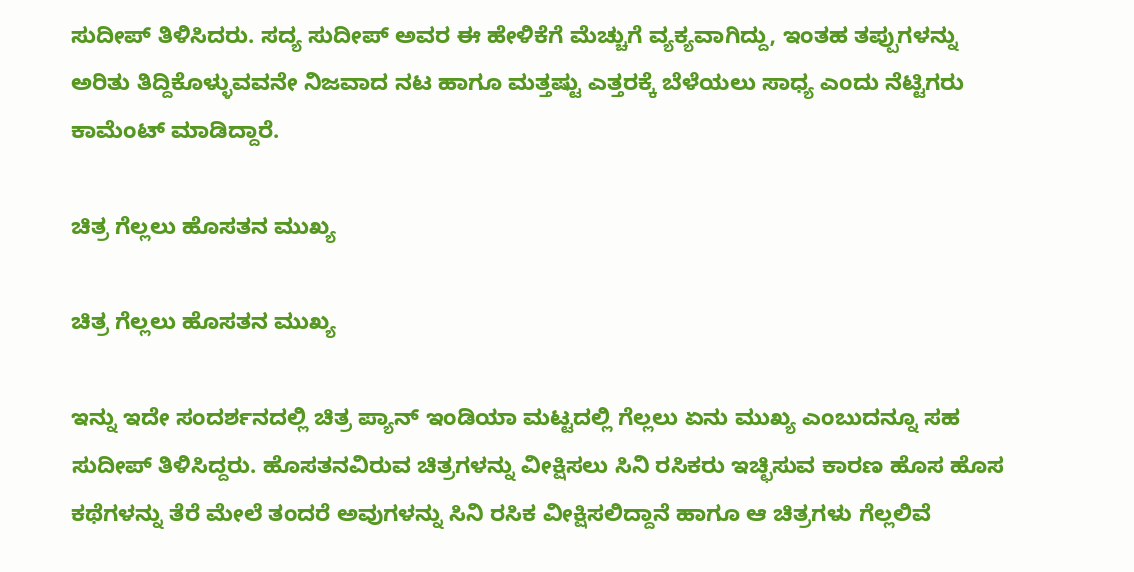ಸುದೀಪ್ ತಿಳಿಸಿದರು. ಸದ್ಯ ಸುದೀಪ್ ಅವರ ಈ ಹೇಳಿಕೆಗೆ ಮೆಚ್ಚುಗೆ ವ್ಯಕ್ಯವಾಗಿದ್ದು, ಇಂತಹ ತಪ್ಪುಗಳನ್ನು ಅರಿತು ತಿದ್ದಿಕೊಳ್ಳುವವನೇ ನಿಜವಾದ ನಟ ಹಾಗೂ ಮತ್ತಷ್ಟು ಎತ್ತರಕ್ಕೆ ಬೆಳೆಯಲು ಸಾಧ್ಯ ಎಂದು ನೆಟ್ಟಿಗರು ಕಾಮೆಂಟ್ ಮಾಡಿದ್ದಾರೆ.

ಚಿತ್ರ ಗೆಲ್ಲಲು ಹೊಸತನ ಮುಖ್ಯ

ಚಿತ್ರ ಗೆಲ್ಲಲು ಹೊಸತನ ಮುಖ್ಯ

ಇನ್ನು ಇದೇ ಸಂದರ್ಶನದಲ್ಲಿ ಚಿತ್ರ ಪ್ಯಾನ್ ಇಂಡಿಯಾ ಮಟ್ಟದಲ್ಲಿ ಗೆಲ್ಲಲು ಏನು ಮುಖ್ಯ ಎಂಬುದನ್ನೂ ಸಹ ಸುದೀಪ್ ತಿಳಿಸಿದ್ದರು. ಹೊಸತನವಿರುವ ಚಿತ್ರಗಳನ್ನು ವೀಕ್ಷಿಸಲು ಸಿನಿ ರಸಿಕರು ಇಚ್ಛಿಸುವ ಕಾರಣ ಹೊಸ ಹೊಸ ಕಥೆಗಳನ್ನು ತೆರೆ ಮೇಲೆ ತಂದರೆ ಅವುಗಳನ್ನು ಸಿನಿ ರಸಿಕ ವೀಕ್ಷಿಸಲಿದ್ದಾನೆ ಹಾಗೂ ಆ ಚಿತ್ರಗಳು ಗೆಲ್ಲಲಿವೆ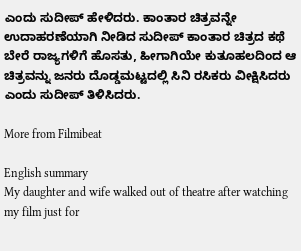ಎಂದು ಸುದೀಪ್ ಹೇಳಿದರು. ಕಾಂತಾರ ಚಿತ್ರವನ್ನೇ ಉದಾಹರಣೆಯಾಗಿ ನೀಡಿದ ಸುದೀಪ್ ಕಾಂತಾರ ಚಿತ್ರದ ಕಥೆ ಬೇರೆ ರಾಜ್ಯಗಳಿಗೆ ಹೊಸತು, ಹೀಗಾಗಿಯೇ ಕುತೂಹಲದಿಂದ ಆ ಚಿತ್ರವನ್ನು ಜನರು ದೊಡ್ಡಮಟ್ಟದಲ್ಲಿ ಸಿನಿ ರಸಿಕರು ವೀಕ್ಷಿಸಿದರು ಎಂದು ಸುದೀಪ್ ತಿಳಿಸಿದರು.

More from Filmibeat

English summary
My daughter and wife walked out of theatre after watching my film just for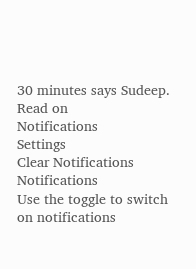30 minutes says Sudeep. Read on
Notifications
Settings
Clear Notifications
Notifications
Use the toggle to switch on notifications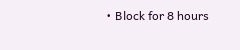• Block for 8 hours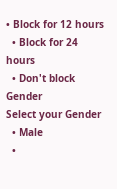• Block for 12 hours
  • Block for 24 hours
  • Don't block
Gender
Select your Gender
  • Male
  •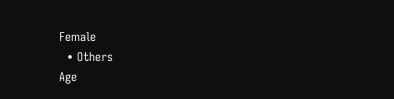Female
  • Others
Age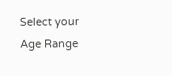Select your Age Range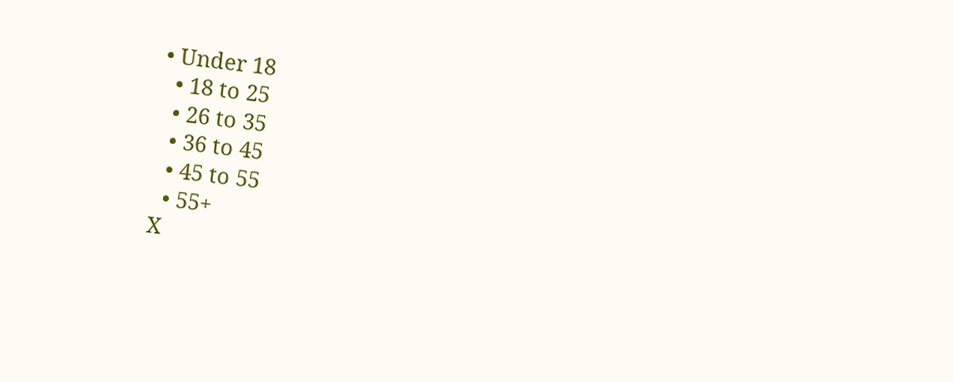• Under 18
  • 18 to 25
  • 26 to 35
  • 36 to 45
  • 45 to 55
  • 55+
X